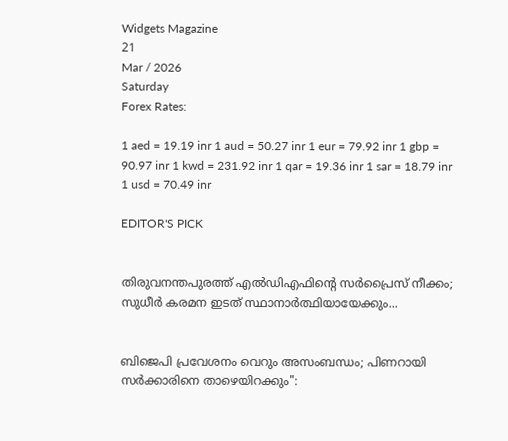Widgets Magazine
21
Mar / 2026
Saturday
Forex Rates:

1 aed = 19.19 inr 1 aud = 50.27 inr 1 eur = 79.92 inr 1 gbp = 90.97 inr 1 kwd = 231.92 inr 1 qar = 19.36 inr 1 sar = 18.79 inr 1 usd = 70.49 inr

EDITOR'S PICK


തിരുവനന്തപുരത്ത് എൽഡിഎഫിന്റെ സർപ്രൈസ് നീക്കം; സുധീർ കരമന ഇടത് സ്ഥാനാർത്ഥിയായേക്കും...


ബിജെപി പ്രവേശനം വെറും അസംബന്ധം; പിണറായി സർക്കാരിനെ താഴെയിറക്കും":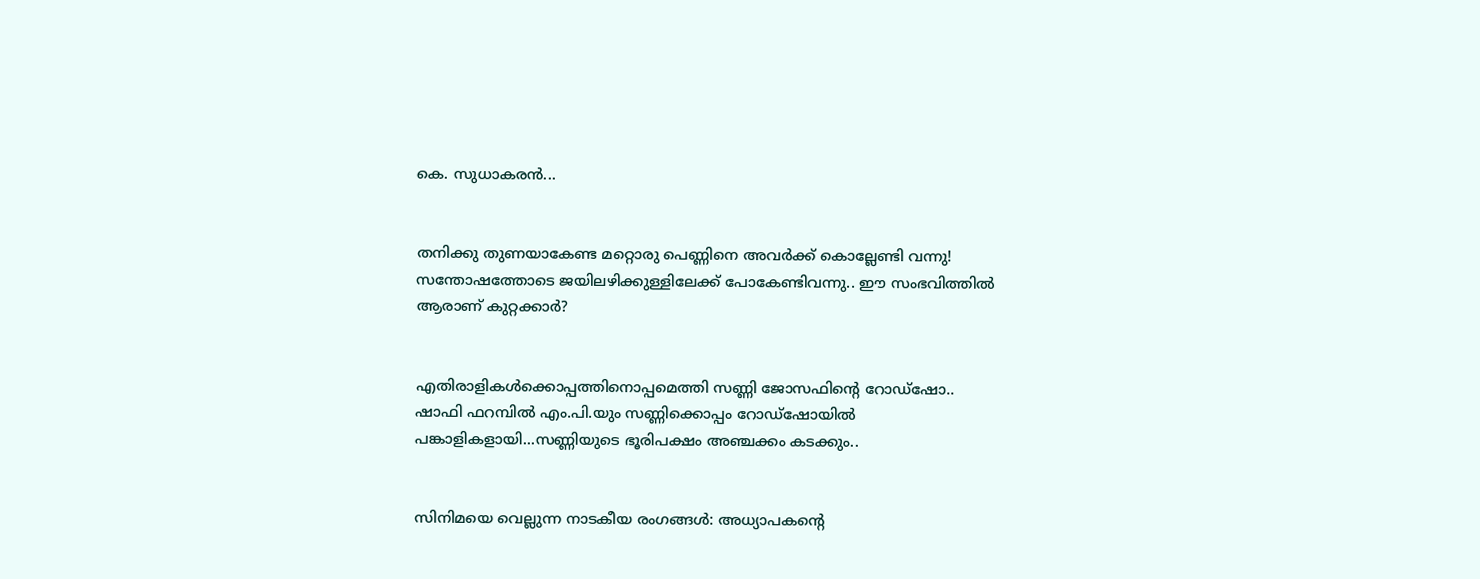കെ. സുധാകരൻ...


തനിക്കു തുണയാകേണ്ട മറ്റൊരു പെണ്ണിനെ അവര്‍ക്ക് കൊല്ലേണ്ടി വന്നു! സന്തോഷത്തോടെ ജയിലഴിക്കുള്ളിലേക്ക് പോകേണ്ടിവന്നു.. ഈ സംഭവിത്തില്‍ ആരാണ് കുറ്റക്കാര്‍?


എതിരാളികൾക്കൊപ്പത്തിനൊപ്പമെത്തി സണ്ണി ജോസഫിന്റെ റോഡ്‌ഷോ.. ഷാഫി ഫറമ്പിൽ എം.പി.യും സണ്ണിക്കൊപ്പം റോഡ്‌ഷോയിൽ പങ്കാളികളായി...സണ്ണിയുടെ ഭൂരിപക്ഷം അഞ്ചക്കം കടക്കും..


സിനിമയെ വെല്ലുന്ന നാടകീയ രംഗങ്ങൾ: അധ്യാപകന്റെ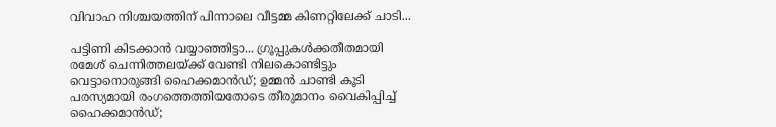വിവാഹ നിശ്ചയത്തിന് പിന്നാലെ വീട്ടമ്മ കിണറ്റിലേക്ക് ചാടി...

പട്ടിണി കിടക്കാന്‍ വയ്യാഞ്ഞിട്ടാ... ഗ്രൂപ്പുകള്‍ക്കതീതമായി രമേശ് ചെന്നിത്തലയ്ക്ക് വേണ്ടി നിലകൊണ്ടിട്ടും വെട്ടാനൊരുങ്ങി ഹൈക്കമാന്‍ഡ്; ഉമ്മന്‍ ചാണ്ടി കൂടി പരസ്യമായി രംഗത്തെത്തിയതോടെ തീരുമാനം വൈകിപ്പിച്ച് ഹൈക്കമാന്‍ഡ്;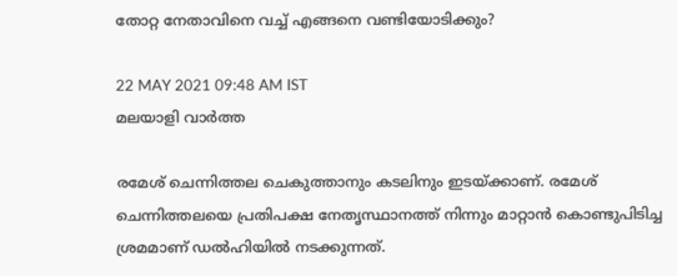തോറ്റ നേതാവിനെ വച്ച് എങ്ങനെ വണ്ടിയോടിക്കും?

22 MAY 2021 09:48 AM IST
മലയാളി വാര്‍ത്ത

രമേശ് ചെന്നിത്തല ചെകുത്താനും കടലിനും ഇടയ്ക്കാണ്. രമേശ് ചെന്നിത്തലയെ പ്രതിപക്ഷ നേതൃസ്ഥാനത്ത് നിന്നും മാറ്റാന്‍ കൊണ്ടുപിടിച്ച ശ്രമമാണ് ഡല്‍ഹിയില്‍ നടക്കുന്നത്.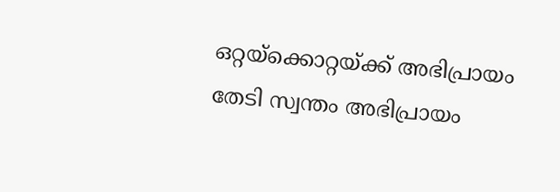ഒറ്റയ്‌ക്കൊറ്റയ്ക്ക് അഭിപ്രായം തേടി സ്വന്തം അഭിപ്രായം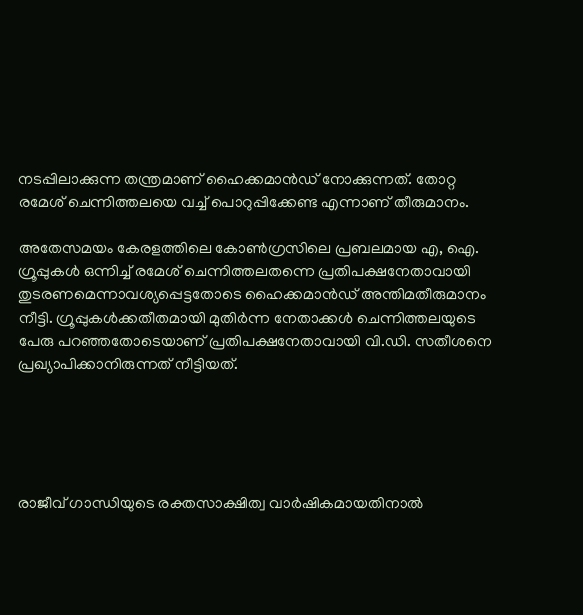നടപ്പിലാക്കുന്ന തന്ത്രമാണ് ഹൈക്കമാന്‍ഡ് നോക്കുന്നത്. തോറ്റ രമേശ് ചെന്നിത്തലയെ വച്ച് പൊറുപ്പിക്കേണ്ട എന്നാണ് തീരുമാനം.

അതേസമയം കേരളത്തിലെ കോണ്‍ഗ്രസിലെ പ്രബലമായ എ, ഐ. ഗ്രൂപ്പുകള്‍ ഒന്നിച്ച് രമേശ് ചെന്നിത്തലതന്നെ പ്രതിപക്ഷനേതാവായി തുടരണമെന്നാവശ്യപ്പെട്ടതോടെ ഹൈക്കമാന്‍ഡ് അന്തിമതീരുമാനം നീട്ടി. ഗ്രൂപ്പുകള്‍ക്കതീതമായി മുതിര്‍ന്ന നേതാക്കള്‍ ചെന്നിത്തലയുടെ പേരു പറഞ്ഞതോടെയാണ് പ്രതിപക്ഷനേതാവായി വി.ഡി. സതീശനെ പ്രഖ്യാപിക്കാനിരുന്നത് നീട്ടിയത്.





രാജീവ് ഗാന്ധിയുടെ രക്തസാക്ഷിത്വ വാര്‍ഷികമായതിനാല്‍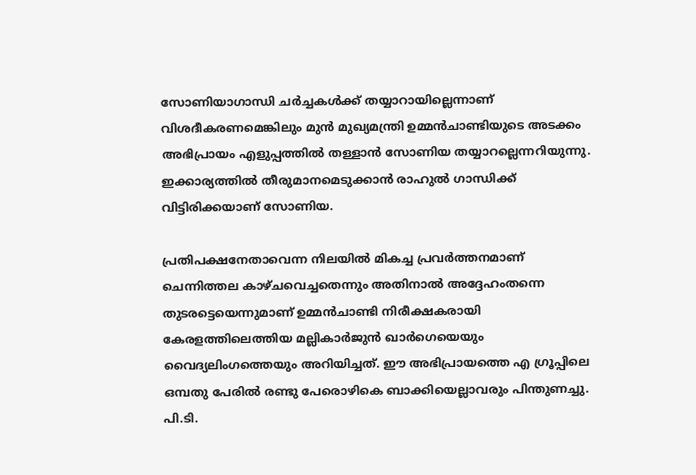സോണിയാഗാന്ധി ചര്‍ച്ചകള്‍ക്ക് തയ്യാറായില്ലെന്നാണ് വിശദീകരണമെങ്കിലും മുന്‍ മുഖ്യമന്ത്രി ഉമ്മന്‍ചാണ്ടിയുടെ അടക്കം അഭിപ്രായം എളുപ്പത്തില്‍ തള്ളാന്‍ സോണിയ തയ്യാറല്ലെന്നറിയുന്നു. ഇക്കാര്യത്തില്‍ തീരുമാനമെടുക്കാന്‍ രാഹുല്‍ ഗാന്ധിക്ക് വിട്ടിരിക്കയാണ് സോണിയ.

പ്രതിപക്ഷനേതാവെന്ന നിലയില്‍ മികച്ച പ്രവര്‍ത്തനമാണ് ചെന്നിത്തല കാഴ്ചവെച്ചതെന്നും അതിനാല്‍ അദ്ദേഹംതന്നെ തുടരട്ടെയെന്നുമാണ് ഉമ്മന്‍ചാണ്ടി നിരീക്ഷകരായി കേരളത്തിലെത്തിയ മല്ലികാര്‍ജുന്‍ ഖാര്‍ഗെയെയും വൈദ്യലിംഗത്തെയും അറിയിച്ചത്. ഈ അഭിപ്രായത്തെ എ ഗ്രൂപ്പിലെ ഒമ്പതു പേരില്‍ രണ്ടു പേരൊഴികെ ബാക്കിയെല്ലാവരും പിന്തുണച്ചു. പി.ടി.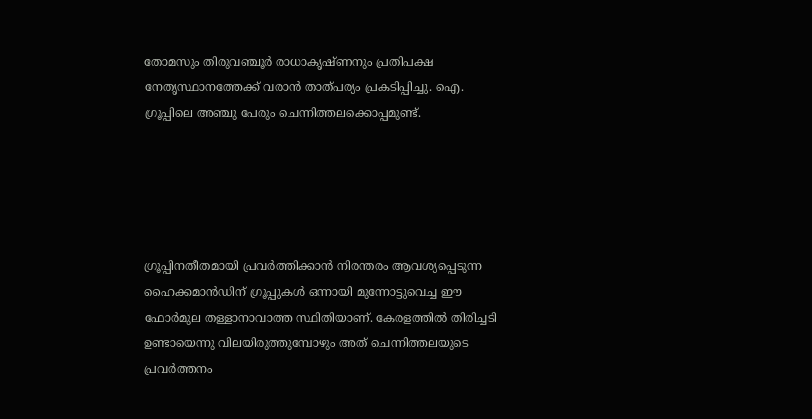തോമസും തിരുവഞ്ചൂര്‍ രാധാകൃഷ്ണനും പ്രതിപക്ഷ നേതൃസ്ഥാനത്തേക്ക് വരാന്‍ താത്പര്യം പ്രകടിപ്പിച്ചു. ഐ. ഗ്രൂപ്പിലെ അഞ്ചു പേരും ചെന്നിത്തലക്കൊപ്പമുണ്ട്.





ഗ്രൂപ്പിനതീതമായി പ്രവര്‍ത്തിക്കാന്‍ നിരന്തരം ആവശ്യപ്പെടുന്ന ഹൈക്കമാന്‍ഡിന് ഗ്രൂപ്പുകള്‍ ഒന്നായി മുന്നോട്ടുവെച്ച ഈ ഫോര്‍മുല തള്ളാനാവാത്ത സ്ഥിതിയാണ്. കേരളത്തില്‍ തിരിച്ചടി ഉണ്ടായെന്നു വിലയിരുത്തുമ്പോഴും അത് ചെന്നിത്തലയുടെ പ്രവര്‍ത്തനം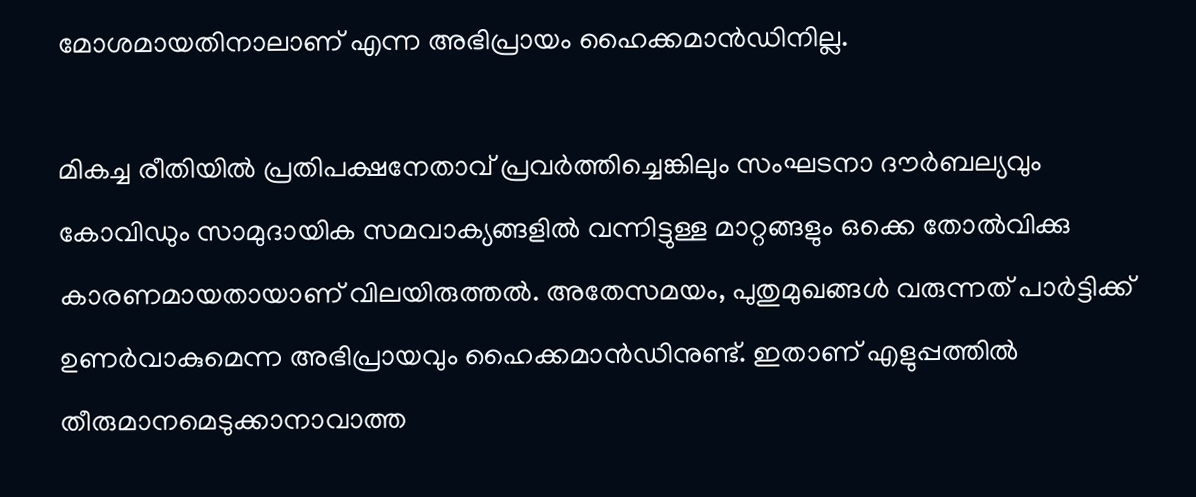മോശമായതിനാലാണ് എന്ന അഭിപ്രായം ഹൈക്കമാന്‍ഡിനില്ല.

മികച്ച രീതിയില്‍ പ്രതിപക്ഷനേതാവ് പ്രവര്‍ത്തിച്ചെങ്കിലും സംഘടനാ ദൗര്‍ബല്യവും കോവിഡും സാമുദായിക സമവാക്യങ്ങളില്‍ വന്നിട്ടുള്ള മാറ്റങ്ങളും ഒക്കെ തോല്‍വിക്കു കാരണമായതായാണ് വിലയിരുത്തല്‍. അതേസമയം, പുതുമുഖങ്ങള്‍ വരുന്നത് പാര്‍ട്ടിക്ക് ഉണര്‍വാകുമെന്ന അഭിപ്രായവും ഹൈക്കമാന്‍ഡിനുണ്ട്. ഇതാണ് എളുപ്പത്തില്‍ തീരുമാനമെടുക്കാനാവാത്ത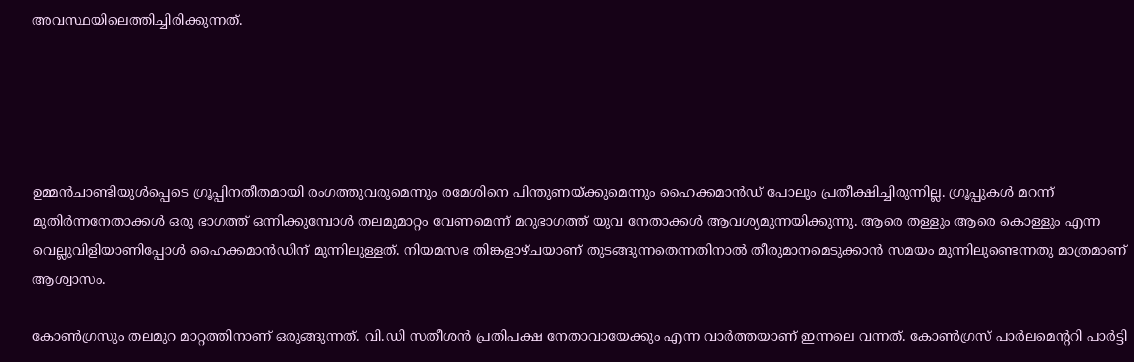അവസ്ഥയിലെത്തിച്ചിരിക്കുന്നത്.





ഉമ്മന്‍ചാണ്ടിയുള്‍പ്പെടെ ഗ്രൂപ്പിനതീതമായി രംഗത്തുവരുമെന്നും രമേശിനെ പിന്തുണയ്ക്കുമെന്നും ഹൈക്കമാന്‍ഡ് പോലും പ്രതീക്ഷിച്ചിരുന്നില്ല. ഗ്രൂപ്പുകള്‍ മറന്ന് മുതിര്‍ന്നനേതാക്കള്‍ ഒരു ഭാഗത്ത് ഒന്നിക്കുമ്പോള്‍ തലമുമാറ്റം വേണമെന്ന് മറുഭാഗത്ത് യുവ നേതാക്കള്‍ ആവശ്യമുന്നയിക്കുന്നു. ആരെ തള്ളും ആരെ കൊള്ളും എന്ന വെല്ലുവിളിയാണിപ്പോള്‍ ഹൈക്കമാന്‍ഡിന് മുന്നിലുള്ളത്. നിയമസഭ തിങ്കളാഴ്ചയാണ് തുടങ്ങുന്നതെന്നതിനാല്‍ തീരുമാനമെടുക്കാന്‍ സമയം മുന്നിലുണ്ടെന്നതു മാത്രമാണ് ആശ്വാസം.

കോണ്‍ഗ്രസും തലമുറ മാറ്റത്തിനാണ് ഒരുങ്ങുന്നത്. വി.ഡി സതീശന്‍ പ്രതിപക്ഷ നേതാവായേക്കും എന്ന വാര്‍ത്തയാണ് ഇന്നലെ വന്നത്. കോണ്‍ഗ്രസ് പാര്‍ലമെന്ററി പാര്‍ട്ടി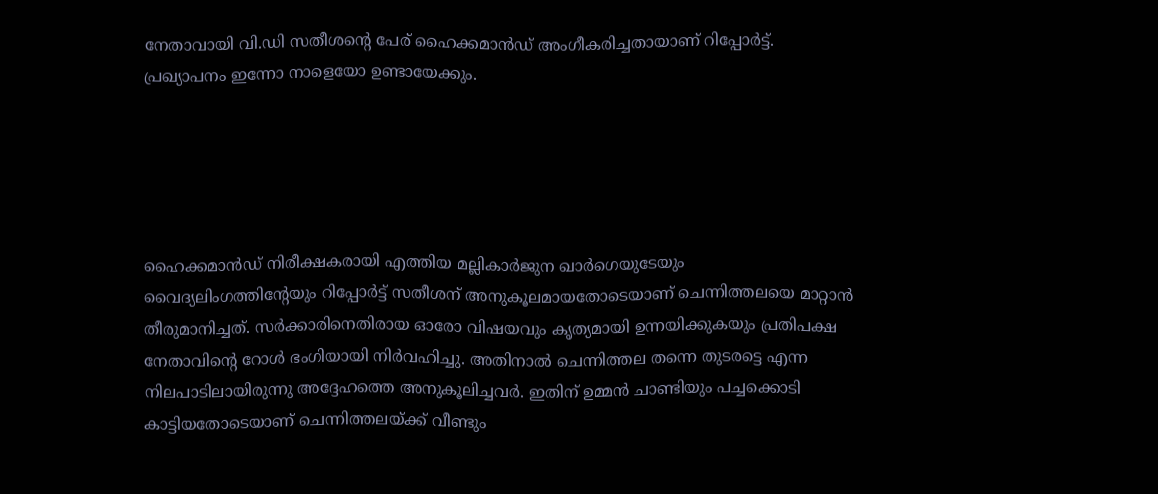നേതാവായി വി.ഡി സതീശന്റെ പേര് ഹൈക്കമാന്‍ഡ് അംഗീകരിച്ചതായാണ് റിപ്പോര്‍ട്ട്. പ്രഖ്യാപനം ഇന്നോ നാളെയോ ഉണ്ടായേക്കും.





ഹൈക്കമാന്‍ഡ് നിരീക്ഷകരായി എത്തിയ മല്ലികാര്‍ജുന ഖാര്‍ഗെയുടേയും വൈദ്യലിംഗത്തിന്റേയും റിപ്പോര്‍ട്ട് സതീശന് അനുകൂലമായതോടെയാണ് ചെന്നിത്തലയെ മാറ്റാന്‍ തീരുമാനിച്ചത്. സര്‍ക്കാരിനെതിരായ ഓരോ വിഷയവും കൃത്യമായി ഉന്നയിക്കുകയും പ്രതിപക്ഷ നേതാവിന്റെ റോള്‍ ഭംഗിയായി നിര്‍വഹിച്ചു. അതിനാല്‍ ചെന്നിത്തല തന്നെ തുടരട്ടെ എന്ന നിലപാടിലായിരുന്നു അദ്ദേഹത്തെ അനുകൂലിച്ചവര്‍. ഇതിന് ഉമ്മന്‍ ചാണ്ടിയും പച്ചക്കൊടി കാട്ടിയതോടെയാണ് ചെന്നിത്തലയ്ക്ക് വീണ്ടും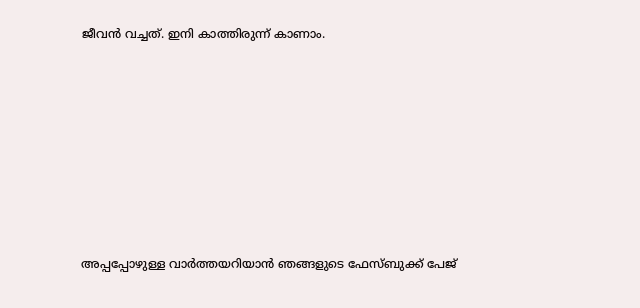ജീവന്‍ വച്ചത്. ഇനി കാത്തിരുന്ന് കാണാം.









അപ്പപ്പോഴുള്ള വാര്‍ത്തയറിയാന്‍ ഞങ്ങളുടെ ഫേസ്‌ബുക്ക്‌ പേജ്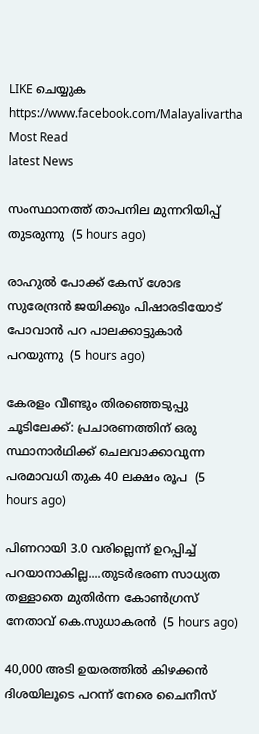LIKE ചെയ്യുക
https://www.facebook.com/Malayalivartha
Most Read
latest News

സംസ്ഥാനത്ത് താപനില മുന്നറിയിപ്പ് തുടരുന്നു  (5 hours ago)

രാഹുൽ പോക്ക് കേസ് ശോഭ സുരേന്ദ്രൻ ജയിക്കും പിഷാരടിയോട് പോവാൻ പറ പാലക്കാട്ടുകാർ പറയുന്നു  (5 hours ago)

കേരളം വീണ്ടും തിരഞ്ഞെടുപ്പു ചൂടിലേക്ക്: പ്രചാരണത്തിന് ഒരു സ്ഥാനാര്‍ഥിക്ക് ചെലവാക്കാവുന്ന പരമാവധി തുക 40 ലക്ഷം രൂപ  (5 hours ago)

പിണറായി 3.0 വരില്ലെന്ന് ഉറപ്പിച്ച് പറയാനാകില്ല....തുടര്‍ഭരണ സാധ്യത തള്ളാതെ മുതിര്‍ന്ന കോണ്‍ഗ്രസ് നേതാവ് കെ.സുധാകരന്‍  (5 hours ago)

40,000 അടി ഉയരത്തിൽ കിഴക്കൻ ദിശയിലൂടെ പറന്ന് നേരെ ചൈനീസ്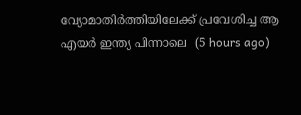വ്യോമാതിര്‍ത്തിയിലേക്ക് പ്രവേശിച്ച ആ എയർ ഇന്ത്യ പിന്നാലെ  (5 hours ago)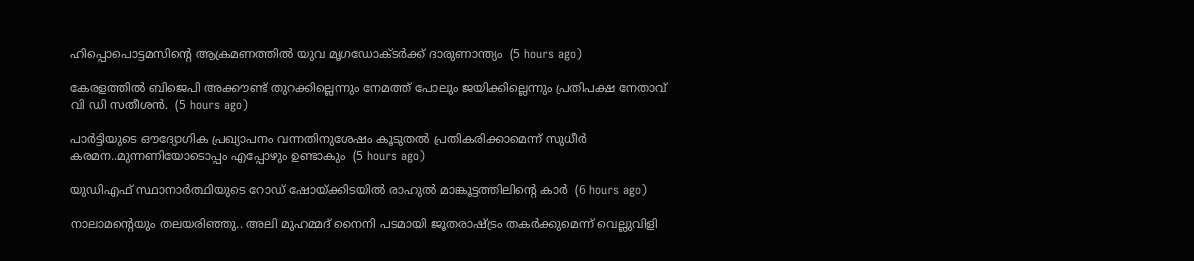ഹിപ്പൊപൊട്ടമസിന്റെ ആക്രമണത്തില്‍ യുവ മൃഗഡോക്ടര്‍ക്ക് ദാരുണാന്ത്യം  (5 hours ago)

കേരളത്തിൽ ബിജെപി അക്കൗണ്ട് തുറക്കില്ലെന്നും നേമത്ത് പോലും ജയിക്കില്ലെന്നും പ്രതിപക്ഷ നേതാവ് വി ഡി സതീശൻ.  (5 hours ago)

പാർട്ടിയുടെ ഔദ്യോഗിക പ്രഖ്യാപനം വന്നതിനുശേഷം കൂടുതൽ പ്രതികരിക്കാമെന്ന് സുധീർ കരമന..മുന്നണിയോടൊപ്പം എപ്പോഴും ഉണ്ടാകും  (5 hours ago)

യുഡിഎഫ് സ്ഥാനാർത്ഥിയുടെ റോഡ് ഷോയ്ക്കിടയില്‍ രാഹുൽ മാങ്കൂട്ടത്തിലിന്‍റെ കാര്‍  (6 hours ago)

നാലാമന്റെയും തലയരിഞ്ഞു.. അലി മുഹമ്മദ് നൈനി പടമായി ജൂതരാഷ്ട്രം തകർക്കുമെന്ന് വെല്ലുവിളി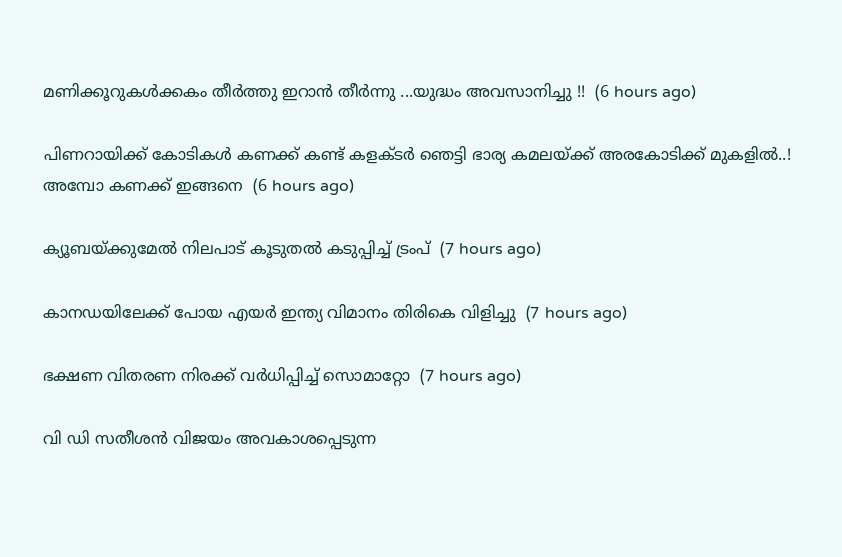മണിക്കൂറുകൾക്കകം തീർത്തു ഇറാൻ തീർന്നു ...യുദ്ധം അവസാനിച്ചു !!  (6 hours ago)

പിണറായിക്ക് കോടികൾ കണക്ക് കണ്ട് കളക്ടർ ഞെട്ടി ഭാര്യ കമലയ്ക്ക് അരകോടിക്ക് മുകളിൽ..! അമ്പോ കണക്ക് ഇങ്ങനെ  (6 hours ago)

ക്യൂബയ്ക്കുമേല്‍ നിലപാട് കൂടുതല്‍ കടുപ്പിച്ച് ട്രംപ്  (7 hours ago)

കാനഡയിലേക്ക് പോയ എയര്‍ ഇന്ത്യ വിമാനം തിരികെ വിളിച്ചു  (7 hours ago)

ഭക്ഷണ വിതരണ നിരക്ക് വര്‍ധിപ്പിച്ച് സൊമാറ്റോ  (7 hours ago)

വി ഡി സതീശന്‍ വിജയം അവകാശപ്പെടുന്ന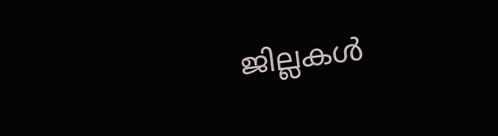ജില്ലകള്‍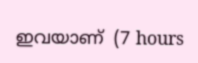ഇവയാണ്  (7 hours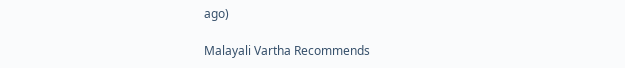ago)

Malayali Vartha Recommends